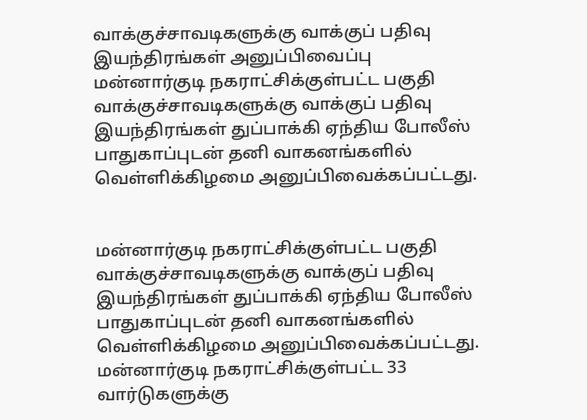வாக்குச்சாவடிகளுக்கு வாக்குப் பதிவு இயந்திரங்கள் அனுப்பிவைப்பு
மன்னார்குடி நகராட்சிக்குள்பட்ட பகுதி வாக்குச்சாவடிகளுக்கு வாக்குப் பதிவு இயந்திரங்கள் துப்பாக்கி ஏந்திய போலீஸ் பாதுகாப்புடன் தனி வாகனங்களில் வெள்ளிக்கிழமை அனுப்பிவைக்கப்பட்டது.


மன்னார்குடி நகராட்சிக்குள்பட்ட பகுதி வாக்குச்சாவடிகளுக்கு வாக்குப் பதிவு இயந்திரங்கள் துப்பாக்கி ஏந்திய போலீஸ் பாதுகாப்புடன் தனி வாகனங்களில் வெள்ளிக்கிழமை அனுப்பிவைக்கப்பட்டது.
மன்னார்குடி நகராட்சிக்குள்பட்ட 33 வார்டுகளுக்கு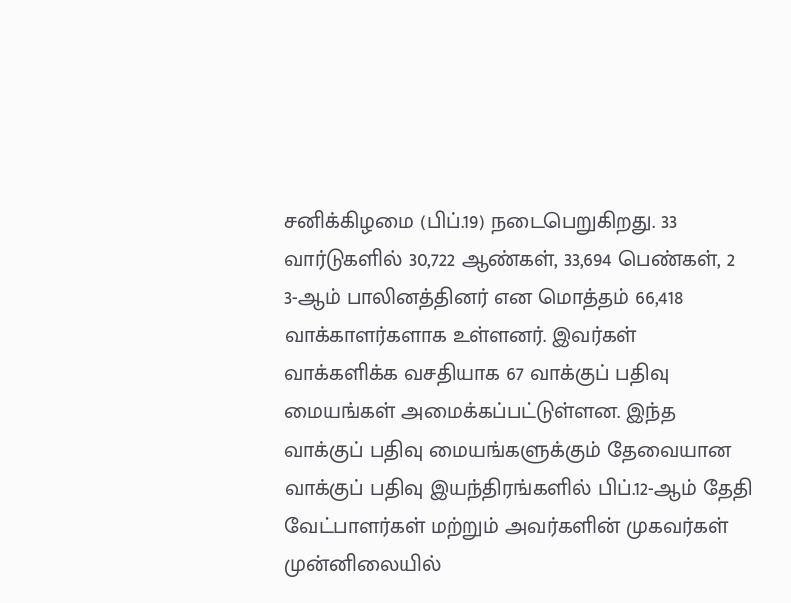சனிக்கிழமை (பிப்.19) நடைபெறுகிறது. 33 வார்டுகளில் 30,722 ஆண்கள், 33,694 பெண்கள், 2 3-ஆம் பாலினத்தினர் என மொத்தம் 66,418 வாக்காளர்களாக உள்ளனர். இவர்கள் வாக்களிக்க வசதியாக 67 வாக்குப் பதிவு மையங்கள் அமைக்கப்பட்டுள்ளன. இந்த வாக்குப் பதிவு மையங்களுக்கும் தேவையான வாக்குப் பதிவு இயந்திரங்களில் பிப்.12-ஆம் தேதி வேட்பாளர்கள் மற்றும் அவர்களின் முகவர்கள் முன்னிலையில்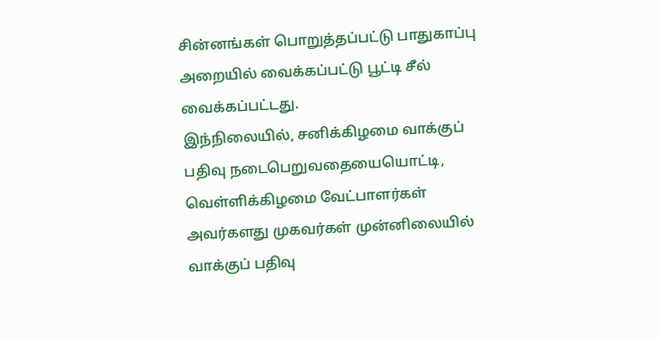சின்னங்கள் பொறுத்தப்பட்டு பாதுகாப்பு அறையில் வைக்கப்பட்டு பூட்டி சீல் வைக்கப்பட்டது.
இந்நிலையில், சனிக்கிழமை வாக்குப் பதிவு நடைபெறுவதையையொட்டி, வெள்ளிக்கிழமை வேட்பாளர்கள் அவர்களது முகவர்கள் முன்னிலையில் வாக்குப் பதிவு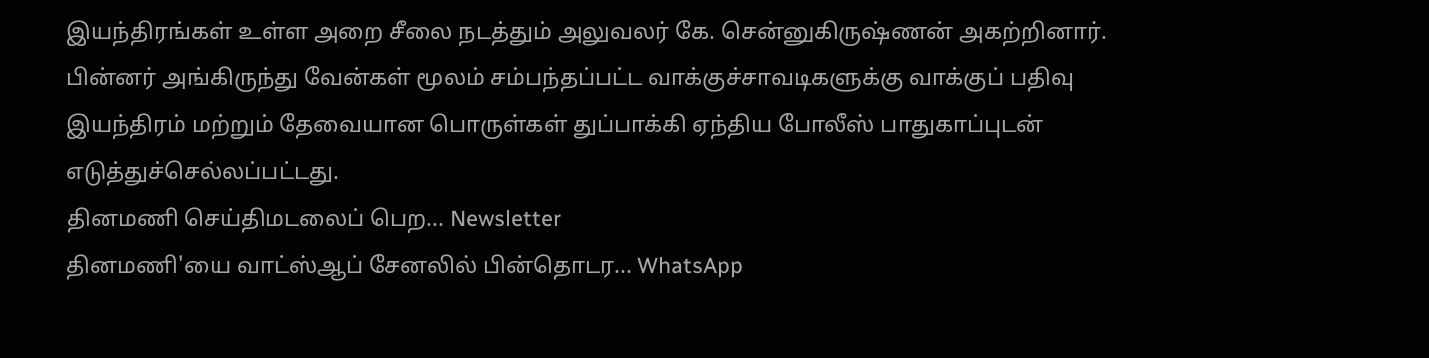இயந்திரங்கள் உள்ள அறை சீலை நடத்தும் அலுவலர் கே. சென்னுகிருஷ்ணன் அகற்றினார். பின்னர் அங்கிருந்து வேன்கள் மூலம் சம்பந்தப்பட்ட வாக்குச்சாவடிகளுக்கு வாக்குப் பதிவு இயந்திரம் மற்றும் தேவையான பொருள்கள் துப்பாக்கி ஏந்திய போலீஸ் பாதுகாப்புடன் எடுத்துச்செல்லப்பட்டது.
தினமணி செய்திமடலைப் பெற... Newsletter
தினமணி'யை வாட்ஸ்ஆப் சேனலில் பின்தொடர... WhatsApp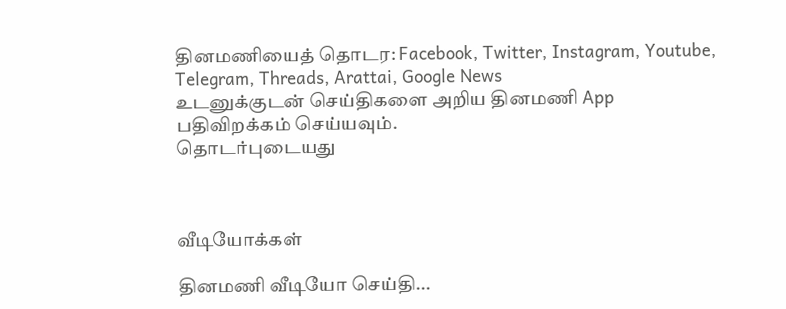தினமணியைத் தொடர: Facebook, Twitter, Instagram, Youtube, Telegram, Threads, Arattai, Google News
உடனுக்குடன் செய்திகளை அறிய தினமணி App பதிவிறக்கம் செய்யவும்.
தொடர்புடையது



வீடியோக்கள்

தினமணி வீடியோ செய்தி...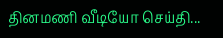தினமணி வீடியோ செய்தி...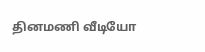தினமணி வீடியோ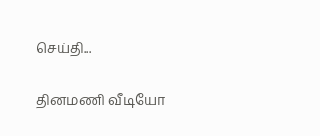செய்தி...

தினமணி வீடியோ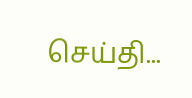செய்தி...